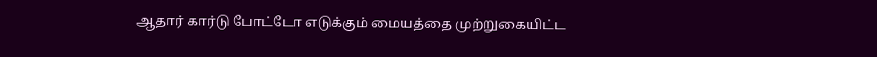ஆதார் கார்டு போட்டோ எடுக்கும் மையத்தை முற்றுகையிட்ட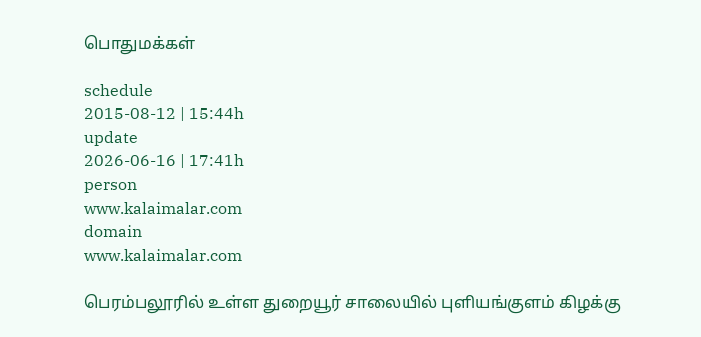பொதுமக்கள்

schedule
2015-08-12 | 15:44h
update
2026-06-16 | 17:41h
person
www.kalaimalar.com
domain
www.kalaimalar.com

பெரம்பலூரில் உள்ள துறையூர் சாலையில் புளியங்குளம் கிழக்கு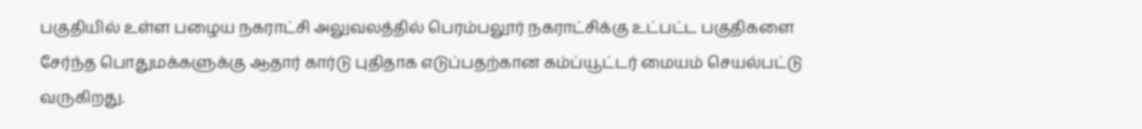பகுதியில் உள்ள பழைய நகராட்சி அலுவலத்தில் பெரம்பலூர் நகராட்சிக்கு உட்பட்ட பகுதிகளை சேர்ந்த பொதுமக்களுக்கு ஆதார் கார்டு புதிதாக எடுப்பதற்கான கம்ப்யூட்டர் மையம் செயல்பட்டு வருகிறது.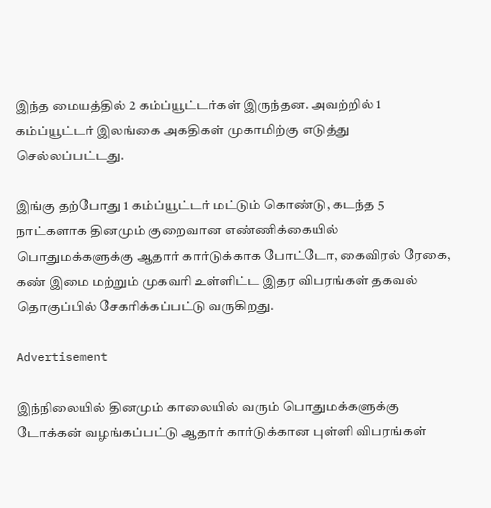இந்த மையத்தில் 2 கம்ப்யூட்டர்கள் இருந்தன. அவற்றில் 1 கம்ப்யூட்டர் இலங்கை அகதிகள் முகாமிற்கு எடுத்து செல்லப்பட்டது.

இங்கு தற்போது 1 கம்ப்யூட்டர் மட்டும் கொண்டு, கடந்த 5 நாட்களாக தினமும் குறைவான எண்ணிக்கையில் பொதுமக்களுக்கு ஆதார் கார்டுக்காக போட்டோ, கைவிரல் ரேகை, கண் இமை மற்றும் முகவரி உள்ளிட்ட இதர விபரங்கள் தகவல் தொகுப்பில் சேகரிக்கப்பட்டு வருகிறது.

Advertisement

இந்நிலையில் தினமும் காலையில் வரும் பொதுமக்களுக்கு டோக்கன் வழங்கப்பட்டு ஆதார் கார்டுக்கான புள்ளி விபரங்கள்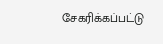சேகரிக்கப்பட்டு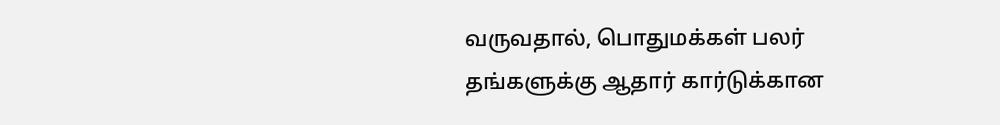வருவதால், பொதுமக்கள் பலர் தங்களுக்கு ஆதார் கார்டுக்கான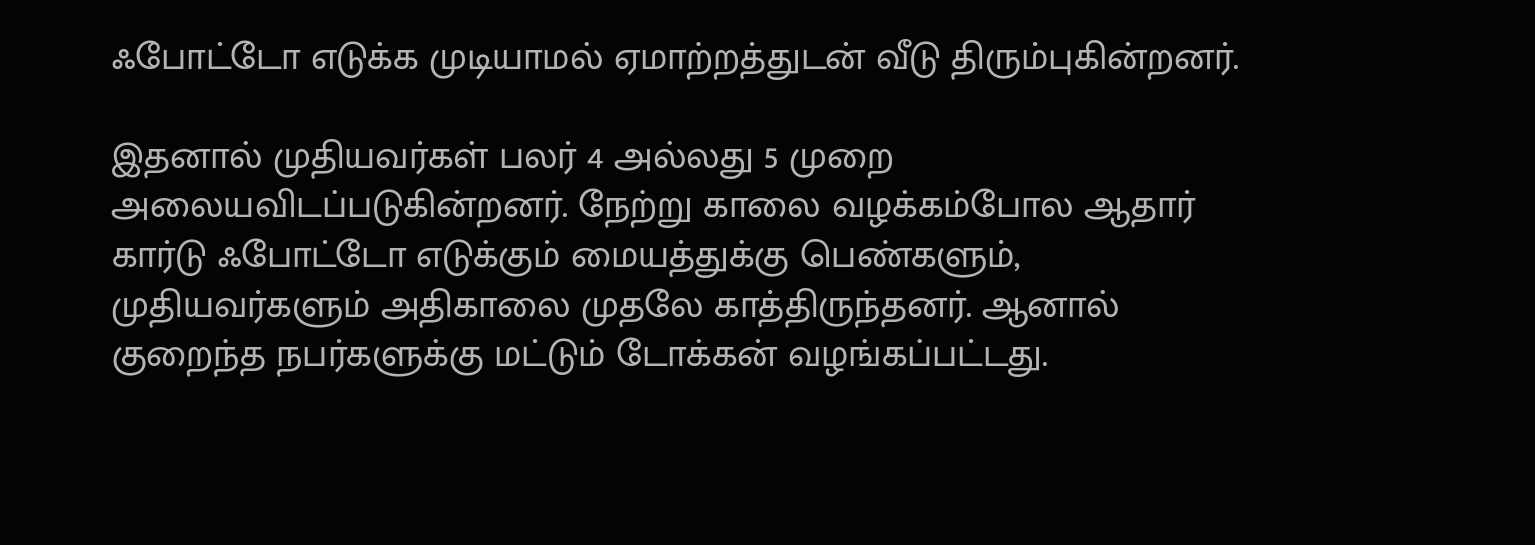ஃபோட்டோ எடுக்க முடியாமல் ஏமாற்றத்துடன் வீடு திரும்புகின்றனர்.

இதனால் முதியவர்கள் பலர் 4 அல்லது 5 முறை அலையவிடப்படுகின்றனர். நேற்று காலை வழக்கம்போல ஆதார் கார்டு ஃபோட்டோ எடுக்கும் மையத்துக்கு பெண்களும், முதியவர்களும் அதிகாலை முதலே காத்திருந்தனர். ஆனால் குறைந்த நபர்களுக்கு மட்டும் டோக்கன் வழங்கப்பட்டது.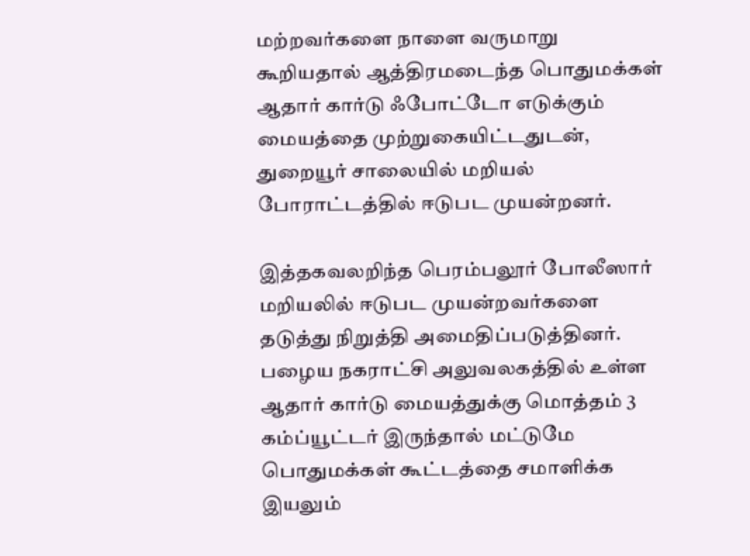மற்றவர்களை நாளை வருமாறு கூறியதால் ஆத்திரமடைந்த பொதுமக்கள் ஆதார் கார்டு ஃபோட்டோ எடுக்கும் மையத்தை முற்றுகையிட்டதுடன், துறையூர் சாலையில் மறியல் போராட்டத்தில் ஈடுபட முயன்றனர்.

இத்தகவலறிந்த பெரம்பலூர் போலீஸார் மறியலில் ஈடுபட முயன்றவர்களை தடுத்து நிறுத்தி அமைதிப்படுத்தினர். பழைய நகராட்சி அலுவலகத்தில் உள்ள ஆதார் கார்டு மையத்துக்கு மொத்தம் 3 கம்ப்யூட்டர் இருந்தால் மட்டுமே பொதுமக்கள் கூட்டத்தை சமாளிக்க இயலும்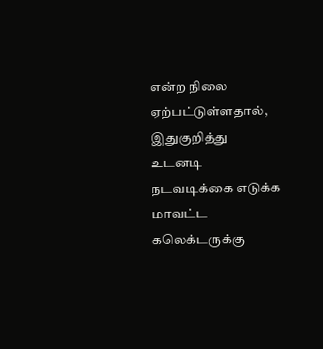என்ற நிலை ஏற்பட்டுள்ளதால், இதுகுறித்து உடனடி நடவடிக்கை எடுக்க மாவட்ட கலெக்டருக்கு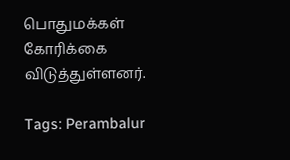பொதுமக்கள் கோரிக்கை விடுத்துள்ளனர்.

Tags: Perambalur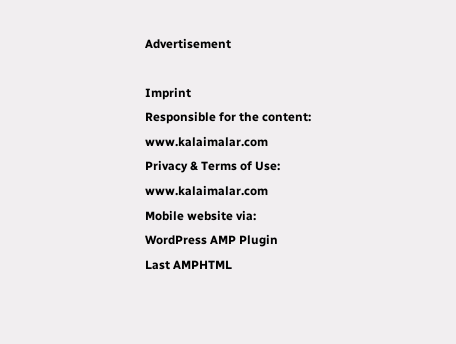Advertisement

Imprint
Responsible for the content:
www.kalaimalar.com
Privacy & Terms of Use:
www.kalaimalar.com
Mobile website via:
WordPress AMP Plugin
Last AMPHTML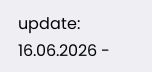update:
16.06.2026 -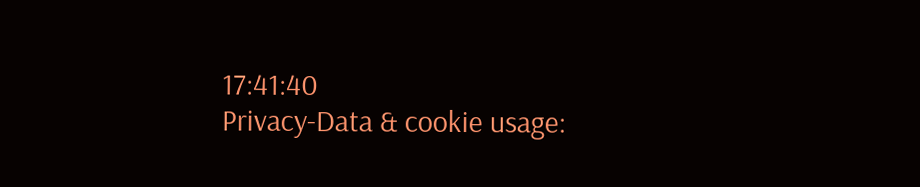17:41:40
Privacy-Data & cookie usage: